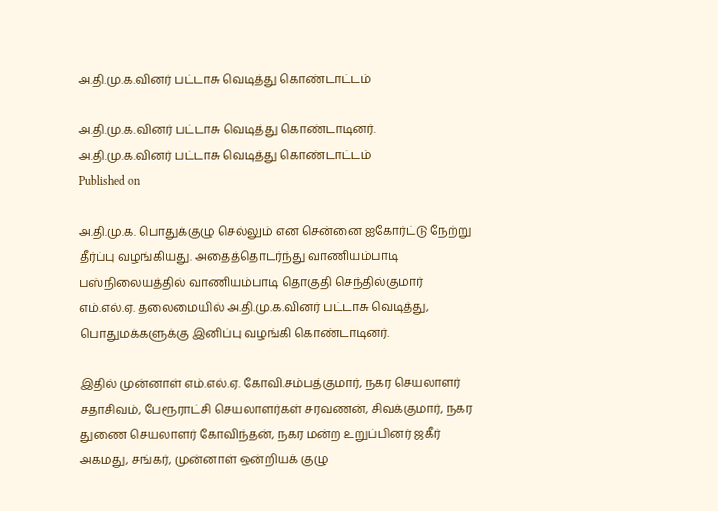அ.தி.மு.க.வினர் பட்டாசு வெடித்து கொண்டாட்டம்

அ.தி.மு.க.வினர் பட்டாசு வெடித்து கொண்டாடினர்.
அ.தி.மு.க.வினர் பட்டாசு வெடித்து கொண்டாட்டம்
Published on

அ.தி.மு.க. பொதுக்குழு செல்லும் என சென்னை ஐகோர்ட்டு நேற்று தீர்ப்பு வழங்கியது. அதைத்தொடர்ந்து வாணியம்பாடி பஸ்நிலையத்தில் வாணியம்பாடி தொகுதி செந்தில்குமார் எம்.எல்.ஏ. தலைமையில் அ.தி.மு.க.வினர் பட்டாசு வெடித்து, பொதுமக்களுக்கு இனிப்பு வழங்கி கொண்டாடினர்.

இதில் முன்னாள் எம்.எல்.ஏ. கோவி.சம்பத்குமார், நகர செயலாளர் சதாசிவம், பேரூராட்சி செயலாளர்கள் சரவணன், சிவக்குமார், நகர துணை செயலாளர் கோவிந்தன், நகர மன்ற உறுப்பினர் ஜகீர் அகமது, சங்கர், முன்னாள் ஒன்றியக் குழு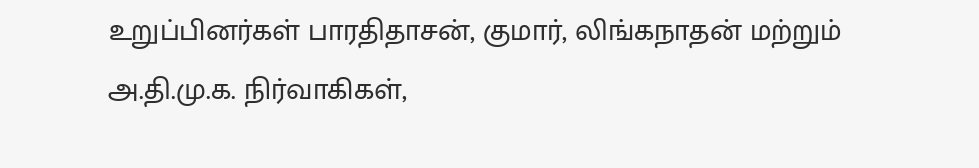உறுப்பினர்கள் பாரதிதாசன், குமார், லிங்கநாதன் மற்றும் அ.தி.மு.க. நிர்வாகிகள்,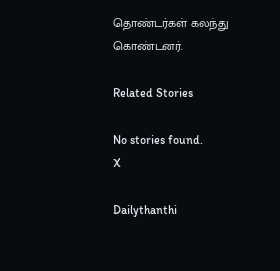தொண்டர்கள் கலந்து கொண்டனர்.

Related Stories

No stories found.
X

Dailythanthi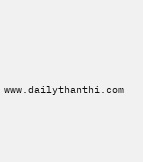www.dailythanthi.com